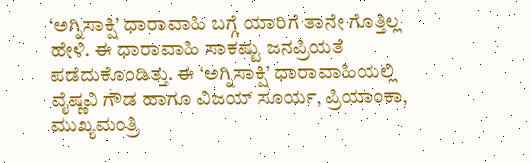‘ಅಗ್ನಿಸಾಕ್ಷಿ’ ಧಾರಾವಾಹಿ ಬಗ್ಗೆ ಯಾರಿಗೆ ತಾನೇ ಗೊತ್ತಿಲ್ಲ ಹೇಳಿ. ಈ ಧಾರಾವಾಹಿ ಸಾಕಷ್ಟು ಜನಪ್ರಿಯತೆ ಪಡೆದುಕೊಂಡಿತ್ತು. ಈ ‘ಅಗ್ನಿಸಾಕ್ಷಿ’ ಧಾರಾವಾಹಿಯಲ್ಲಿ ವೈಷ್ಣವಿ ಗೌಡ ಹಾಗೂ ವಿಜಯ್ ಸೂರ್ಯ, ಪ್ರಿಯಾಂಕಾ, ಮುಖ್ಯಮಂತ್ರಿ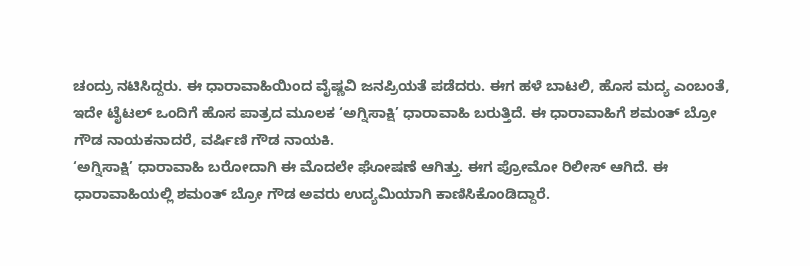ಚಂದ್ರು ನಟಿಸಿದ್ದರು. ಈ ಧಾರಾವಾಹಿಯಿಂದ ವೈಷ್ಣವಿ ಜನಪ್ರಿಯತೆ ಪಡೆದರು. ಈಗ ಹಳೆ ಬಾಟಲಿ, ಹೊಸ ಮದ್ಯ ಎಂಬಂತೆ, ಇದೇ ಟೈಟಲ್ ಒಂದಿಗೆ ಹೊಸ ಪಾತ್ರದ ಮೂಲಕ ‘ಅಗ್ನಿಸಾಕ್ಷಿ’ ಧಾರಾವಾಹಿ ಬರುತ್ತಿದೆ. ಈ ಧಾರಾವಾಹಿಗೆ ಶಮಂತ್ ಬ್ರೋ ಗೌಡ ನಾಯಕನಾದರೆ, ವರ್ಷಿಣಿ ಗೌಡ ನಾಯಕಿ.
‘ಅಗ್ನಿಸಾಕ್ಷಿ’ ಧಾರಾವಾಹಿ ಬರೋದಾಗಿ ಈ ಮೊದಲೇ ಘೋಷಣೆ ಆಗಿತ್ತು. ಈಗ ಪ್ರೋಮೋ ರಿಲೀಸ್ ಆಗಿದೆ. ಈ ಧಾರಾವಾಹಿಯಲ್ಲಿ ಶಮಂತ್ ಬ್ರೋ ಗೌಡ ಅವರು ಉದ್ಯಮಿಯಾಗಿ ಕಾಣಿಸಿಕೊಂಡಿದ್ದಾರೆ.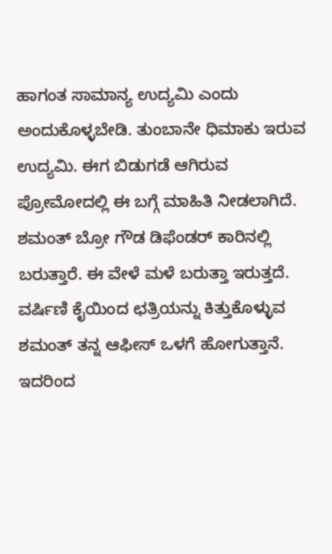ಹಾಗಂತ ಸಾಮಾನ್ಯ ಉದ್ಯಮಿ ಎಂದು ಅಂದುಕೊಳ್ಳಬೇಡಿ. ತುಂಬಾನೇ ಧಿಮಾಕು ಇರುವ ಉದ್ಯಮಿ. ಈಗ ಬಿಡುಗಡೆ ಆಗಿರುವ ಪ್ರೋಮೋದಲ್ಲಿ ಈ ಬಗ್ಗೆ ಮಾಹಿತಿ ನೀಡಲಾಗಿದೆ.
ಶಮಂತ್ ಬ್ರೋ ಗೌಡ ಡಿಫೆಂಡರ್ ಕಾರಿನಲ್ಲಿ ಬರುತ್ತಾರೆ. ಈ ವೇಳೆ ಮಳೆ ಬರುತ್ತಾ ಇರುತ್ತದೆ. ವರ್ಷಿಣಿ ಕೈಯಿಂದ ಛತ್ರಿಯನ್ನು ಕಿತ್ತುಕೊಳ್ಳುವ ಶಮಂತ್ ತನ್ನ ಆಫೀಸ್ ಒಳಗೆ ಹೋಗುತ್ತಾನೆ. ಇದರಿಂದ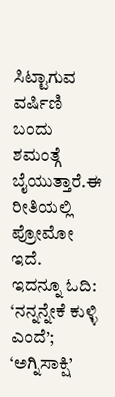ಸಿಟ್ಟಾಗುವ ವರ್ಷಿಣಿ ಬಂದು ಶಮಂತ್ಗೆ ಬೈಯುತ್ತಾರೆ.ಈ ರೀತಿಯಲ್ಲಿ ಪ್ರೋಮೋ ಇದೆ.
ಇದನ್ನೂ ಓದಿ: ‘ನನ್ನನ್ನೇಕೆ ಕುಳ್ಳಿ ಎಂದೆ’; ‘ಅಗ್ನಿಸಾಕ್ಷಿ’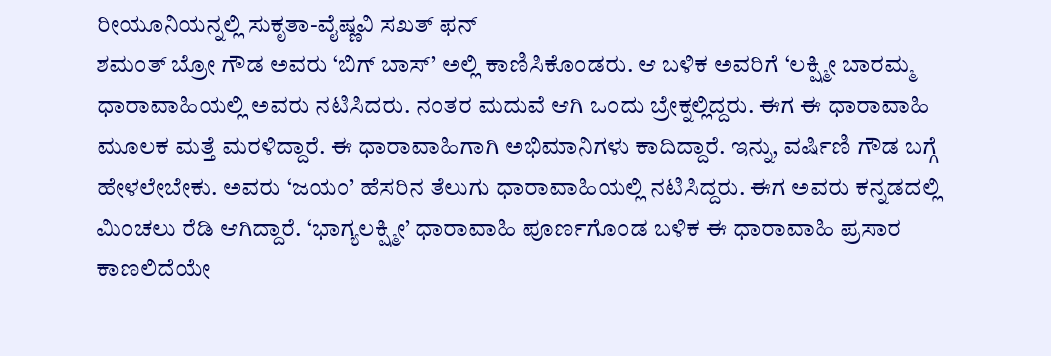ರೀಯೂನಿಯನ್ನಲ್ಲಿ ಸುಕೃತಾ-ವೈಷ್ಣವಿ ಸಖತ್ ಫನ್
ಶಮಂತ್ ಬ್ರೋ ಗೌಡ ಅವರು ‘ಬಿಗ್ ಬಾಸ್’ ಅಲ್ಲಿ ಕಾಣಿಸಿಕೊಂಡರು. ಆ ಬಳಿಕ ಅವರಿಗೆ ‘ಲಕ್ಷ್ಮೀ ಬಾರಮ್ಮ ಧಾರಾವಾಹಿಯಲ್ಲಿ ಅವರು ನಟಿಸಿದರು. ನಂತರ ಮದುವೆ ಆಗಿ ಒಂದು ಬ್ರೇಕ್ನಲ್ಲಿದ್ದರು. ಈಗ ಈ ಧಾರಾವಾಹಿ ಮೂಲಕ ಮತ್ತೆ ಮರಳಿದ್ದಾರೆ. ಈ ಧಾರಾವಾಹಿಗಾಗಿ ಅಭಿಮಾನಿಗಳು ಕಾದಿದ್ದಾರೆ. ಇನ್ನು, ವರ್ಷಿಣಿ ಗೌಡ ಬಗ್ಗೆ ಹೇಳಲೇಬೇಕು. ಅವರು ‘ಜಯಂ’ ಹೆಸರಿನ ತೆಲುಗು ಧಾರಾವಾಹಿಯಲ್ಲಿ ನಟಿಸಿದ್ದರು. ಈಗ ಅವರು ಕನ್ನಡದಲ್ಲಿ ಮಿಂಚಲು ರೆಡಿ ಆಗಿದ್ದಾರೆ. ‘ಭಾಗ್ಯಲಕ್ಷ್ಮೀ’ ಧಾರಾವಾಹಿ ಪೂರ್ಣಗೊಂಡ ಬಳಿಕ ಈ ಧಾರಾವಾಹಿ ಪ್ರಸಾರ ಕಾಣಲಿದೆಯೇ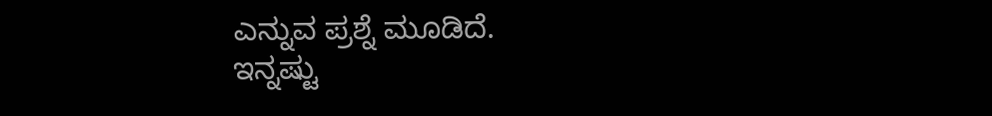ಎನ್ನುವ ಪ್ರಶ್ನೆ ಮೂಡಿದೆ.
ಇನ್ನಷ್ಟು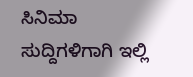ಸಿನಿಮಾ ಸುದ್ದಿಗಳಿಗಾಗಿ ಇಲ್ಲಿ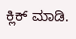ಕ್ಲಿಕ್ ಮಾಡಿ.